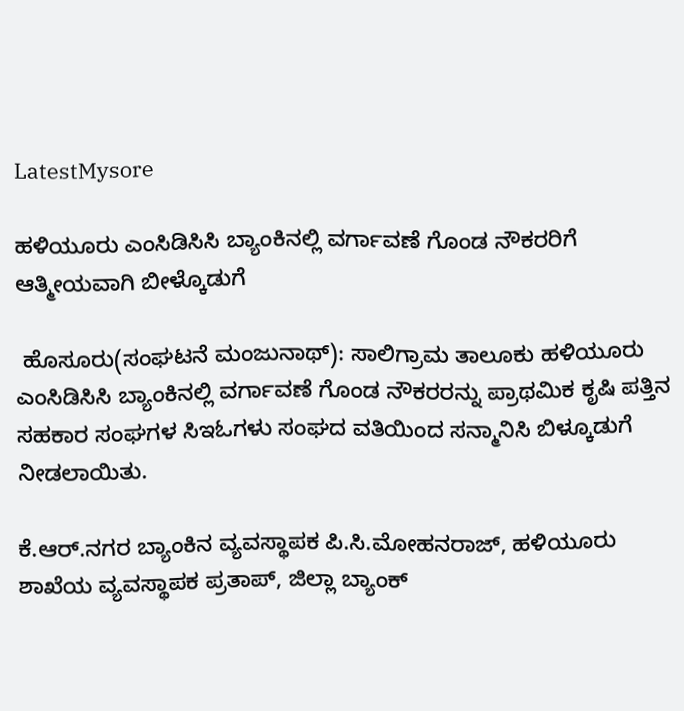LatestMysore

ಹಳಿಯೂರು ಎಂಸಿಡಿಸಿಸಿ ಬ್ಯಾಂಕಿನಲ್ಲಿ ವರ್ಗಾವಣೆ ಗೊಂಡ ನೌಕರರಿಗೆ ಆತ್ಮೀಯವಾಗಿ ಬೀಳ್ಕೊಡುಗೆ

 ಹೊಸೂರು(ಸಂಘಟನೆ ಮಂಜುನಾಥ್): ಸಾಲಿಗ್ರಾಮ ತಾಲೂಕು ಹಳಿಯೂರು ಎಂಸಿಡಿಸಿಸಿ ಬ್ಯಾಂಕಿನಲ್ಲಿ ವರ್ಗಾವಣೆ ಗೊಂಡ ನೌಕರರನ್ನು ಪ್ರಾಥಮಿಕ ಕೃಷಿ ಪತ್ತಿನ ಸಹಕಾರ ಸಂಘಗಳ ಸಿಇಓಗಳು ಸಂಘದ ವತಿಯಿಂದ ಸನ್ಮಾನಿಸಿ ಬಿಳ್ಕೂಡುಗೆ ನೀಡಲಾಯಿತು.

ಕೆ.ಆರ್.ನಗರ ಬ್ಯಾಂಕಿನ ವ್ಯವಸ್ಥಾಪಕ ಪಿ.ಸಿ.ಮೋಹನರಾಜ್, ಹಳಿಯೂರು ಶಾಖೆಯ ವ್ಯವಸ್ಥಾಪಕ ಪ್ರತಾಪ್, ಜಿಲ್ಲಾ ಬ್ಯಾಂಕ್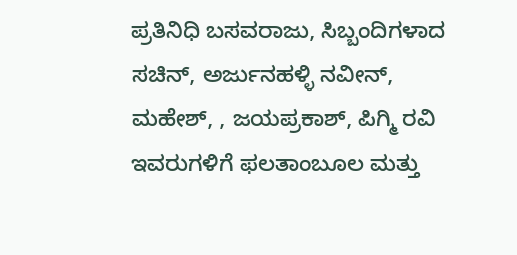ಪ್ರತಿನಿಧಿ ಬಸವರಾಜು, ಸಿಬ್ಬಂದಿಗಳಾದ ಸಚಿನ್, ಅರ್ಜುನಹಳ್ಳಿ ನವೀನ್, ಮಹೇಶ್, , ಜಯಪ್ರಕಾಶ್, ಪಿಗ್ಮಿ ರವಿ  ಇವರುಗಳಿಗೆ ಫಲತಾಂಬೂಲ ಮತ್ತು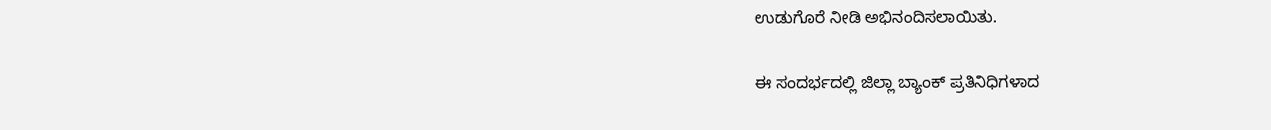ಉಡುಗೊರೆ ನೀಡಿ ಅಭಿನಂದಿಸಲಾಯಿತು.

ಈ ಸಂದರ್ಭದಲ್ಲಿ ಜಿಲ್ಲಾ ಬ್ಯಾಂಕ್ ಪ್ರತಿನಿಧಿಗಳಾದ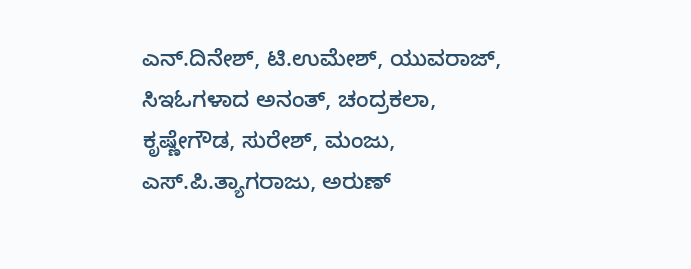ಎನ್.ದಿನೇಶ್, ಟಿ.ಉಮೇಶ್, ಯುವರಾಜ್, ಸಿಇಓಗಳಾದ ಅನಂತ್, ಚಂದ್ರಕಲಾ, ಕೃಷ್ಣೇಗೌಡ, ಸುರೇಶ್, ಮಂಜು, ಎಸ್.ಪಿ.ತ್ಯಾಗರಾಜು, ಅರುಣ್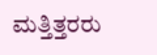ಮತ್ತಿತ್ತರರು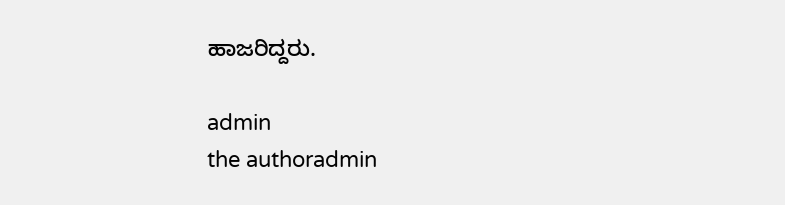ಹಾಜರಿದ್ದರು.

admin
the authoradmin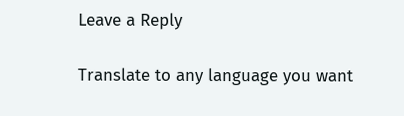Leave a Reply

Translate to any language you want